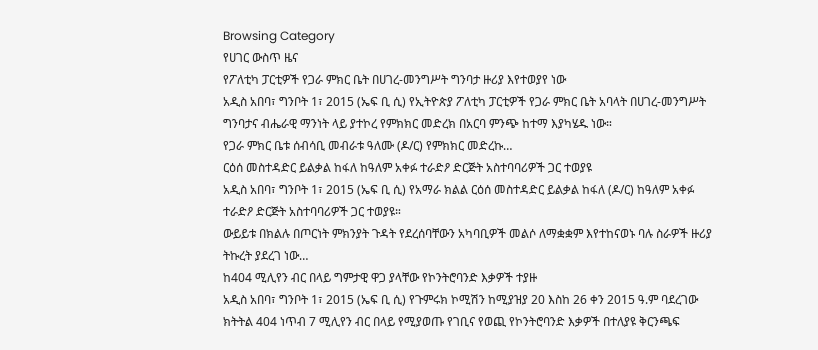Browsing Category
የሀገር ውስጥ ዜና
የፖለቲካ ፓርቲዎች የጋራ ምክር ቤት በሀገረ-መንግሥት ግንባታ ዙሪያ እየተወያየ ነው
አዲስ አበባ፣ ግንቦት 1፣ 2015 (ኤፍ ቢ ሲ) የኢትዮጵያ ፖለቲካ ፓርቲዎች የጋራ ምክር ቤት አባላት በሀገረ-መንግሥት ግንባታና ብሔራዊ ማንነት ላይ ያተኮረ የምክክር መድረክ በአርባ ምንጭ ከተማ እያካሄዱ ነው።
የጋራ ምክር ቤቱ ሰብሳቢ መብራቱ ዓለሙ (ዶ/ር) የምክክር መድረኩ…
ርዕሰ መስተዳድር ይልቃል ከፋለ ከዓለም አቀፉ ተራድዖ ድርጅት አስተባባሪዎች ጋር ተወያዩ
አዲስ አበባ፣ ግንቦት 1፣ 2015 (ኤፍ ቢ ሲ) የአማራ ክልል ርዕሰ መስተዳድር ይልቃል ከፋለ (ዶ/ር) ከዓለም አቀፉ ተራድዖ ድርጅት አስተባባሪዎች ጋር ተወያዩ።
ውይይቱ በክልሉ በጦርነት ምክንያት ጉዳት የደረሰባቸውን አካባቢዎች መልሶ ለማቋቋም እየተከናወኑ ባሉ ስራዎች ዙሪያ ትኩረት ያደረገ ነው…
ከ404 ሚሊየን ብር በላይ ግምታዊ ዋጋ ያላቸው የኮንትሮባንድ እቃዎች ተያዙ
አዲስ አበባ፣ ግንቦት 1፣ 2015 (ኤፍ ቢ ሲ) የጉምሩክ ኮሚሽን ከሚያዝያ 20 እስከ 26 ቀን 2015 ዓ.ም ባደረገው ክትትል 404 ነጥብ 7 ሚሊየን ብር በላይ የሚያወጡ የገቢና የወጪ የኮንትሮባንድ እቃዎች በተለያዩ ቅርንጫፍ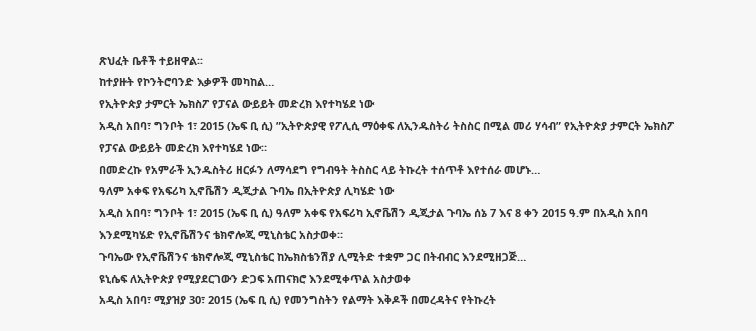ጽህፈት ቤቶች ተይዘዋል፡፡
ከተያዙት የኮንትሮባንድ እቃዎች መካከል…
የኢትዮጵያ ታምርት ኤክስፖ የፓናል ውይይት መድረክ እየተካሄደ ነው
አዲስ አበባ፣ ግንቦት 1፣ 2015 (ኤፍ ቢ ሲ) ”ኢትዮጵያዊ የፖሊሲ ማዕቀፍ ለኢንዱስትሪ ትስስር በሚል መሪ ሃሳብ” የኢትዮጵያ ታምርት ኤክስፖ የፓናል ውይይት መድረክ እየተካሄደ ነው።
በመድረኩ የአምራች ኢንዱስትሪ ዘርፉን ለማሳደግ የግብዓት ትስስር ላይ ትኩረት ተሰጥቶ እየተሰራ መሆኑ…
ዓለም አቀፍ የአፍሪካ ኢኖቬሽን ዲጂታል ጉባኤ በኢትዮጵያ ሊካሄድ ነው
አዲስ አበባ፣ ግንቦት 1፣ 2015 (ኤፍ ቢ ሲ) ዓለም አቀፍ የአፍሪካ ኢኖቬሽን ዲጂታል ጉባኤ ሰኔ 7 እና 8 ቀን 2015 ዓ.ም በአዲስ አበባ እንደሚካሄድ የኢኖቬሽንና ቴክኖሎጂ ሚኒስቴር አስታወቀ።
ጉባኤው የኢኖቬሽንና ቴክኖሎጂ ሚኒስቴር ከኤክስቴንሽያ ሊሚትድ ተቋም ጋር በትብብር እንደሚዘጋጅ…
ዩኒሴፍ ለኢትዮጵያ የሚያደርገውን ድጋፍ አጠናክሮ እንደሚቀጥል አስታወቀ
አዲስ አበባ፣ ሚያዝያ 30፣ 2015 (ኤፍ ቢ ሲ) የመንግስትን የልማት እቅዶች በመረዳትና የትኩረት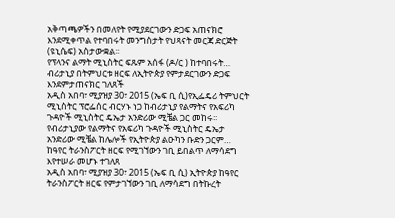አቅጣጫዎችን በመለየት የሚያደርገውን ድጋፍ አጠናክሮ እንደሚቀጥል የተባበሩት መንግስታት የህጻናት መርጃ ድርጅት (ዩኒሴፍ) አስታውቋል፡፡
የፕላንና ልማት ሚኒስትር ፍጹም አሰፋ (ዶ/ር ) ከተባበሩት…
ብሪታኒያ በትምህርቱ ዘርፍ ለኢትዮጵያ የምታደርገውን ድጋፍ እንደምታጠናክር ገለጸች
አዲስ አበባ፣ ሚያዝያ 30፣ 2015 (ኤፍ ቢ ሲ)የኢፌዴሪ ትምህርት ሚኒስትር ፕሮፌሰር ብርሃኑ ነጋ ከብሪታኒያ የልማትና የአፍሪካ ጉዳዮች ሚኒስትር ዴኤታ አንድሪው ሚቼል ጋር መከሩ፡፡
የብሪታኒያው የልማትና የአፍሪካ ጉዳዮች ሚኒስትር ዴኤታ አንድሪው ሚቼል ከሌሎች የኢትዮጵያ ልዑካን ቡድን ጋርም…
ከዓየር ትራንስፖርት ዘርፍ የሚገኘውን ገቢ ይበልጥ ለማሳደግ እየተሠራ መሆኑ ተገለጸ
አዲስ አበባ፣ ሚያዝያ 30፣ 2015 (ኤፍ ቢ ሲ) ኢትዮጵያ ከዓየር ትራንስፖርት ዘርፍ የምታገኘውን ገቢ ለማሳደግ በትኩረት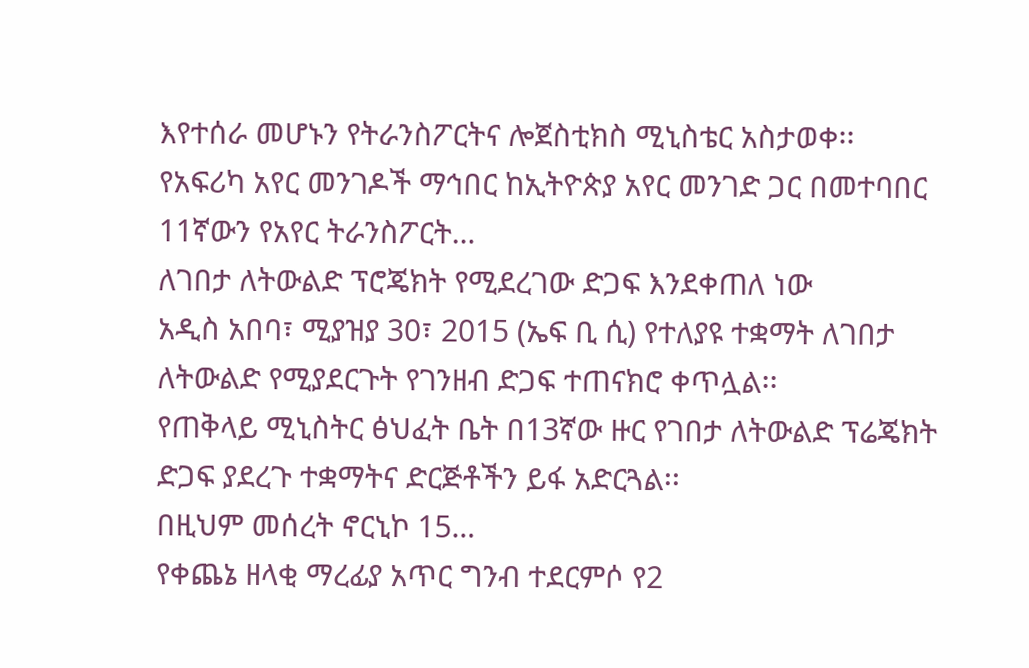እየተሰራ መሆኑን የትራንስፖርትና ሎጀስቲክስ ሚኒስቴር አስታወቀ፡፡
የአፍሪካ አየር መንገዶች ማኅበር ከኢትዮጵያ አየር መንገድ ጋር በመተባበር 11ኛውን የአየር ትራንስፖርት…
ለገበታ ለትውልድ ፕሮጄክት የሚደረገው ድጋፍ እንደቀጠለ ነው
አዲስ አበባ፣ ሚያዝያ 30፣ 2015 (ኤፍ ቢ ሲ) የተለያዩ ተቋማት ለገበታ ለትውልድ የሚያደርጉት የገንዘብ ድጋፍ ተጠናክሮ ቀጥሏል፡፡
የጠቅላይ ሚኒስትር ፅህፈት ቤት በ13ኛው ዙር የገበታ ለትውልድ ፕሬጄክት ድጋፍ ያደረጉ ተቋማትና ድርጅቶችን ይፋ አድርጓል፡፡
በዚህም መሰረት ኖርኒኮ 15…
የቀጨኔ ዘላቂ ማረፊያ አጥር ግንብ ተደርምሶ የ2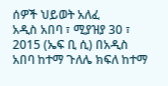ሰዎች ህይወት አለፈ
አዲስ አበባ ፣ ሚያዝያ 30 ፣ 2015 (ኤፍ ቢ ሲ) በአዲስ አበባ ከተማ ጉለሌ ክፍለ ከተማ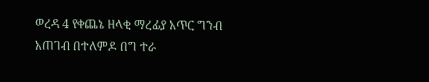ወረዳ 4 የቀጨኔ ዘላቂ ማረፊያ አጥር ግንብ አጠገብ በተለምዶ በግ ተራ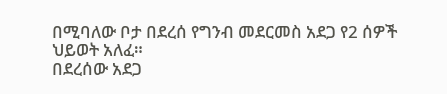በሚባለው ቦታ በደረሰ የግንብ መደርመስ አደጋ የ2 ሰዎች ህይወት አለፈ።
በደረሰው አደጋ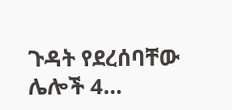ጉዳት የደረሰባቸው ሌሎች 4…